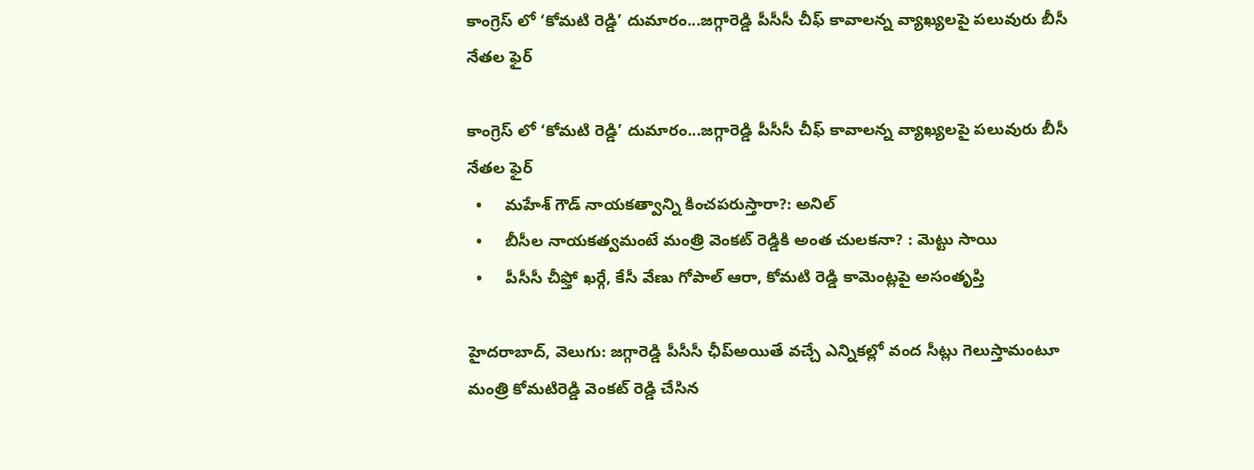కాంగ్రెస్ లో ‘కోమటి రెడ్డి’ దుమారం...జగ్గారెడ్డి పీసీసీ చీఫ్ కావాలన్న వ్యాఖ్యలపై పలువురు బీసీ నేతల ఫైర్

కాంగ్రెస్ లో ‘కోమటి రెడ్డి’ దుమారం...జగ్గారెడ్డి పీసీసీ చీఫ్ కావాలన్న వ్యాఖ్యలపై పలువురు బీసీ నేతల ఫైర్
  •     మహేశ్ గౌడ్ నాయకత్వాన్ని కించపరుస్తారా?: అనిల్
  •     బీసీల నాయకత్వమంటే మంత్రి వెంకట్ రెడ్డికి అంత చులకనా? : మెట్టు సాయి
  •     పీసీసీ చీఫ్తో ఖర్గే, కేసీ వేణు గోపాల్ ఆరా, కోమటి రెడ్డి కామెంట్లపై అసంతృప్తి

హైదరాబాద్, వెలుగు: జగ్గారెడ్డి పీసీసీ ఛీప్అయితే వచ్చే ఎన్నికల్లో వంద సీట్లు గెలుస్తామంటూ మంత్రి కోమటిరెడ్డి వెంకట్ రెడ్డి చేసిన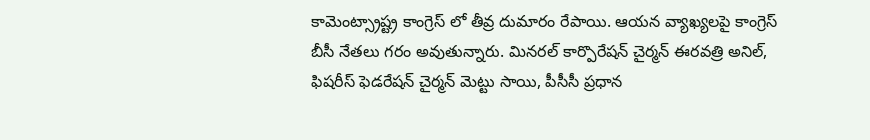కామెంట్స్రాష్ట్ర కాంగ్రెస్ లో తీవ్ర దుమారం రేపాయి. ఆయన వ్యాఖ్యలపై కాంగ్రెస్ బీసీ నేతలు గరం అవుతున్నారు. మినరల్ కార్పొరేషన్ చైర్మన్ ఈరవత్రి అనిల్, ఫిషరీస్ ఫెడరేషన్ చైర్మన్ మెట్టు సాయి, పీసీసీ ప్రధాన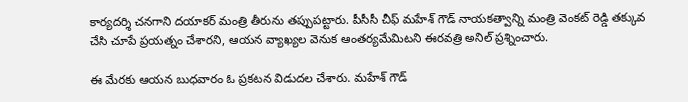కార్యదర్శి చనగాని దయాకర్ మంత్రి తీరును తప్పుపట్టారు. పీసీసీ చీఫ్ మహేశ్ గౌడ్ నాయకత్వాన్ని మంత్రి వెంకట్ రెడ్డి తక్కువ చేసి చూపే ప్రయత్నం చేశారని, ఆయన వ్యాఖ్యల వెనుక ఆంతర్యమేమిటని ఈరవత్రి అనిల్ ప్రశ్నించారు.

ఈ మేరకు ఆయన బుధవారం ఓ ప్రకటన విడుదల చేశారు. మహేశ్ గౌడ్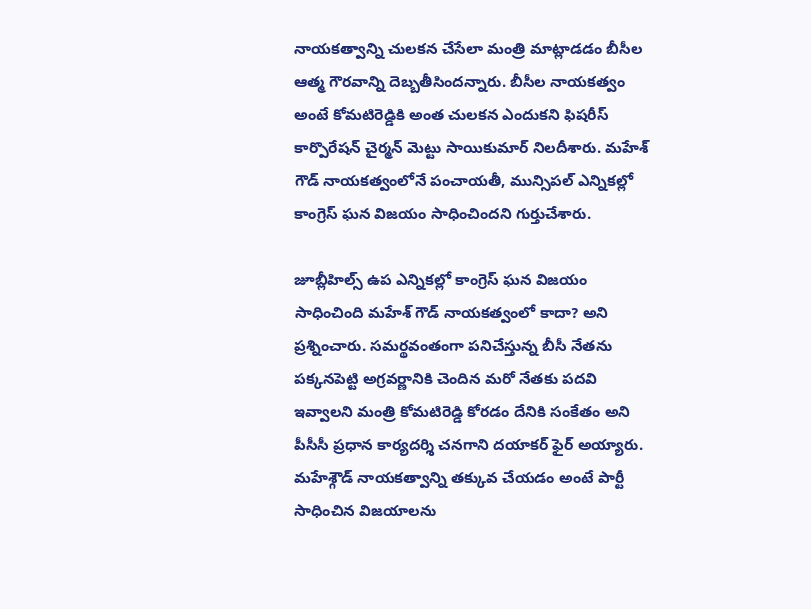నాయకత్వాన్ని చులకన చేసేలా మంత్రి మాట్లాడడం బీసీల ఆత్మ గౌరవాన్ని దెబ్బతీసిందన్నారు. బీసీల నాయకత్వం అంటే కోమటిరెడ్డికి అంత చులకన ఎందుకని ఫిషరీస్ కార్పొరేషన్ చైర్మన్ మెట్టు సాయికుమార్ నిలదీశారు. మహేశ్ గౌడ్ నాయకత్వంలోనే పంచాయతీ, మున్సిపల్ ఎన్నికల్లో కాంగ్రెస్ ఘన విజయం సాధించిందని గుర్తుచేశారు.

జూబ్లీహిల్స్ ఉప ఎన్నికల్లో కాంగ్రెస్ ఘన విజయం సాధించింది మహేశ్ గౌడ్ నాయకత్వంలో కాదా? అని ప్రశ్నించారు. సమర్థవంతంగా పనిచేస్తున్న బీసీ నేతను పక్కనపెట్టి అగ్రవర్ణానికి చెందిన మరో నేతకు పదవి ఇవ్వాలని మంత్రి కోమటిరెడ్డి కోరడం దేనికి సంకేతం అని పీసీసీ ప్రధాన కార్యదర్శి చనగాని దయాకర్ ఫైర్ అయ్యారు. మహేశ్గౌడ్ నాయకత్వాన్ని తక్కువ చేయడం అంటే పార్టీ సాధించిన విజయాలను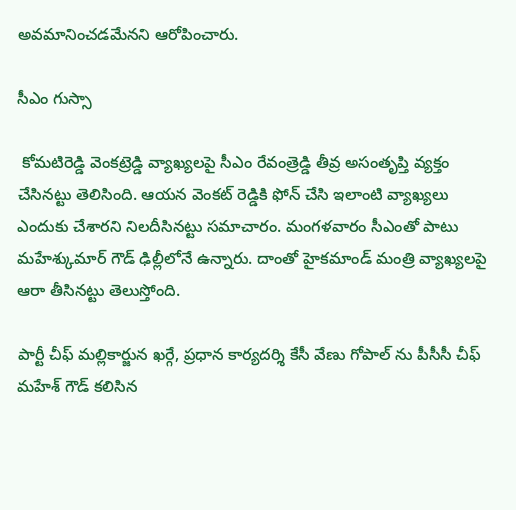అవమానించడమేనని ఆరోపించారు.

సీఎం గుస్సా

 కోమటిరెడ్డి వెంకట్రెడ్డి వ్యాఖ్యలపై సీఎం రేవంత్రెడ్డి తీవ్ర అసంతృప్తి వ్యక్తం చేసినట్టు తెలిసింది. ఆయన వెంకట్ రెడ్డికి ఫోన్ చేసి ఇలాంటి వ్యాఖ్యలు ఎందుకు చేశారని నిలదీసినట్టు సమాచారం. మంగళవారం సీఎంతో పాటు మహేశ్కుమార్ గౌడ్ ఢిల్లీలోనే ఉన్నారు. దాంతో హైకమాండ్ మంత్రి వ్యాఖ్యలపై ఆరా తీసినట్టు తెలుస్తోంది.

పార్టీ చీఫ్ మల్లికార్జున ఖర్గే, ప్రధాన కార్యదర్శి కేసీ వేణు గోపాల్ ను పీసీసీ చీఫ్ మహేశ్ గౌడ్ కలిసిన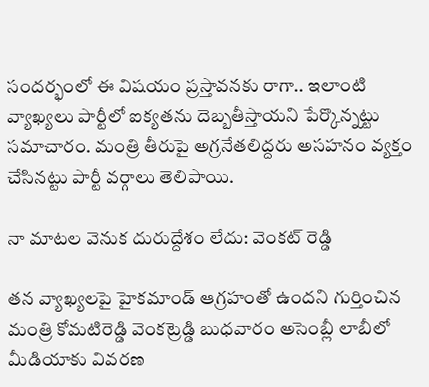సందర్భంలో ఈ విషయం ప్రస్తావనకు రాగా.. ఇలాంటి వ్యాఖ్యలు పార్టీలో ఐక్యతను దెబ్బతీస్తాయని పేర్కొన్నట్టు సమాచారం. మంత్రి తీరుపై అగ్రనేతలిద్దరు అసహనం వ్యక్తం చేసినట్టు పార్టీ వర్గాలు తెలిపాయి.

నా మాటల వెనుక దురుద్దేశం లేదు: వెంకట్ రెడ్డి

తన వ్యాఖ్యలపై హైకమాండ్ ఆగ్రహంతో ఉందని గుర్తించిన మంత్రి కోమటిరెడ్డి వెంకట్రెడ్డి బుధవారం అసెంబ్లీ లాబీలో మీడియాకు వివరణ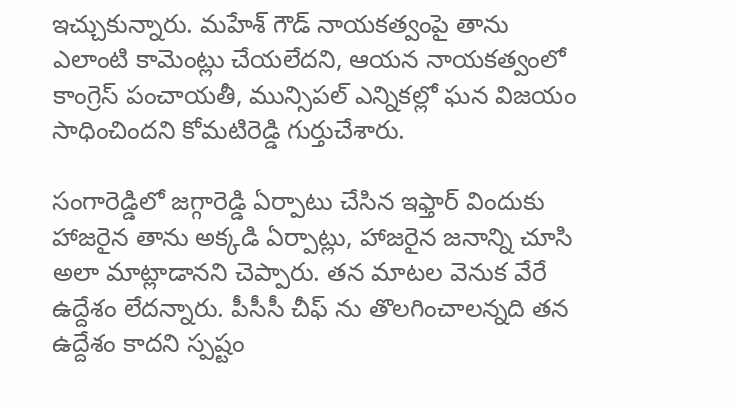ఇచ్చుకున్నారు. మహేశ్ గౌడ్ నాయకత్వంపై తాను ఎలాంటి కామెంట్లు చేయలేదని, ఆయన నాయకత్వంలో కాంగ్రెస్ పంచాయతీ, మున్సిపల్ ఎన్నికల్లో ఘన విజయం సాధించిందని కోమటిరెడ్డి గుర్తుచేశారు.

సంగారెడ్డిలో జగ్గారెడ్డి ఏర్పాటు చేసిన ఇఫ్తార్ విందుకు హాజరైన తాను అక్కడి ఏర్పాట్లు, హాజరైన జనాన్ని చూసి అలా మాట్లాడానని చెప్పారు. తన మాటల వెనుక వేరే ఉద్దేశం లేదన్నారు. పీసీసీ చీఫ్ ను తొలగించాలన్నది తన ఉద్దేశం కాదని స్పష్టం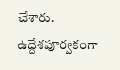చేశారు. ఉద్దేశపూర్వకంగా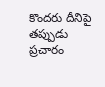కొందరు దీనిపై తప్పుడు ప్రచారం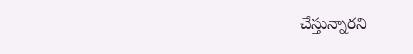చేస్తున్నారని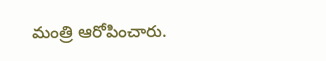మంత్రి ఆరోపించారు.